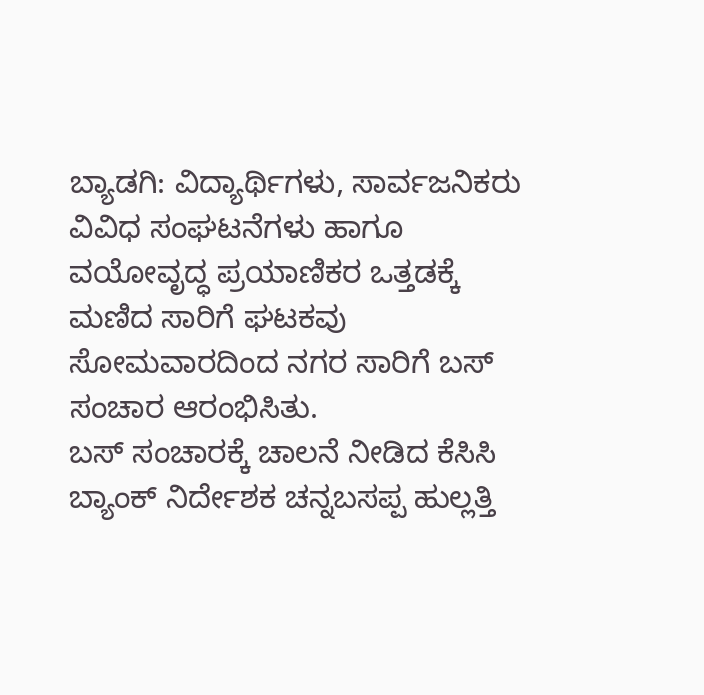ಬ್ಯಾಡಗಿ: ವಿದ್ಯಾರ್ಥಿಗಳು, ಸಾರ್ವಜನಿಕರು ವಿವಿಧ ಸಂಘಟನೆಗಳು ಹಾಗೂ ವಯೋವೃದ್ಧ ಪ್ರಯಾಣಿಕರ ಒತ್ತಡಕ್ಕೆ ಮಣಿದ ಸಾರಿಗೆ ಘಟಕವು ಸೋಮವಾರದಿಂದ ನಗರ ಸಾರಿಗೆ ಬಸ್ ಸಂಚಾರ ಆರಂಭಿಸಿತು.
ಬಸ್ ಸಂಚಾರಕ್ಕೆ ಚಾಲನೆ ನೀಡಿದ ಕೆಸಿಸಿ ಬ್ಯಾಂಕ್ ನಿರ್ದೇಶಕ ಚನ್ನಬಸಪ್ಪ ಹುಲ್ಲತ್ತಿ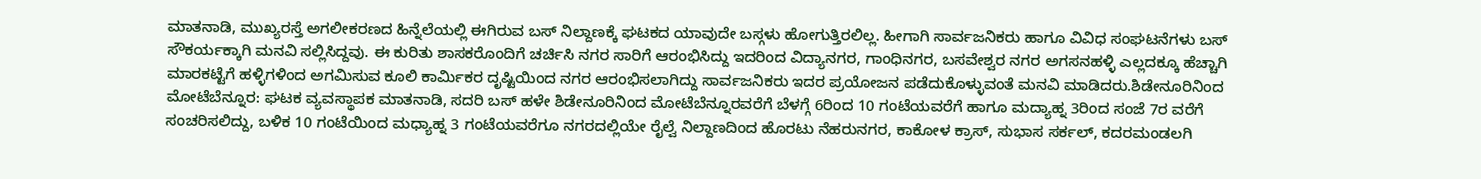ಮಾತನಾಡಿ, ಮುಖ್ಯರಸ್ತೆ ಅಗಲೀಕರಣದ ಹಿನ್ನೆಲೆಯಲ್ಲಿ ಈಗಿರುವ ಬಸ್ ನಿಲ್ದಾಣಕ್ಕೆ ಘಟಕದ ಯಾವುದೇ ಬಸ್ಗಳು ಹೋಗುತ್ತಿರಲಿಲ್ಲ. ಹೀಗಾಗಿ ಸಾರ್ವಜನಿಕರು ಹಾಗೂ ವಿವಿಧ ಸಂಘಟನೆಗಳು ಬಸ್ ಸೌಕರ್ಯಕ್ಕಾಗಿ ಮನವಿ ಸಲ್ಲಿಸಿದ್ದವು. ಈ ಕುರಿತು ಶಾಸಕರೊಂದಿಗೆ ಚರ್ಚಿಸಿ ನಗರ ಸಾರಿಗೆ ಆರಂಭಿಸಿದ್ದು ಇದರಿಂದ ವಿದ್ಯಾನಗರ, ಗಾಂಧಿನಗರ, ಬಸವೇಶ್ವರ ನಗರ ಅಗಸನಹಳ್ಳಿ ಎಲ್ಲದಕ್ಕೂ ಹೆಚ್ಚಾಗಿ ಮಾರಕಟ್ಟೆಗೆ ಹಳ್ಳಿಗಳಿಂದ ಅಗಮಿಸುವ ಕೂಲಿ ಕಾರ್ಮಿಕರ ದೃಷ್ಟಿಯಿಂದ ನಗರ ಆರಂಭಿಸಲಾಗಿದ್ದು ಸಾರ್ವಜನಿಕರು ಇದರ ಪ್ರಯೋಜನ ಪಡೆದುಕೊಳ್ಳುವಂತೆ ಮನವಿ ಮಾಡಿದರು.ಶಿಡೇನೂರಿನಿಂದ ಮೋಟೆಬೆನ್ನೂರ: ಘಟಕ ವ್ಯವಸ್ಥಾಪಕ ಮಾತನಾಡಿ, ಸದರಿ ಬಸ್ ಹಳೇ ಶಿಡೇನೂರಿನಿಂದ ಮೋಟೆಬೆನ್ನೂರವರೆಗೆ ಬೆಳಗ್ಗೆ 6ರಿಂದ 10 ಗಂಟೆಯವರೆಗೆ ಹಾಗೂ ಮದ್ಯಾಹ್ನ 3ರಿಂದ ಸಂಜೆ 7ರ ವರೆಗೆ ಸಂಚರಿಸಲಿದ್ದು, ಬಳಿಕ 10 ಗಂಟೆಯಿಂದ ಮಧ್ಯಾಹ್ನ 3 ಗಂಟೆಯವರೆಗೂ ನಗರದಲ್ಲಿಯೇ ರೈಲ್ವೆ ನಿಲ್ದಾಣದಿಂದ ಹೊರಟು ನೆಹರುನಗರ, ಕಾಕೋಳ ಕ್ರಾಸ್, ಸುಭಾಸ ಸರ್ಕಲ್, ಕದರಮಂಡಲಗಿ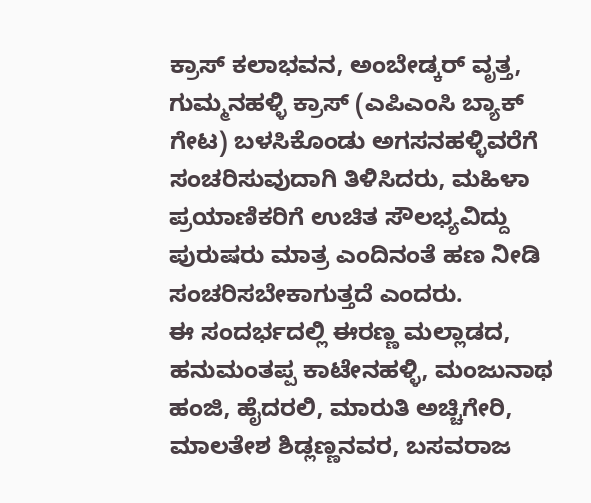ಕ್ರಾಸ್ ಕಲಾಭವನ, ಅಂಬೇಡ್ಕರ್ ವೃತ್ತ, ಗುಮ್ಮನಹಳ್ಳಿ ಕ್ರಾಸ್ (ಎಪಿಎಂಸಿ ಬ್ಯಾಕ್ ಗೇಟ) ಬಳಸಿಕೊಂಡು ಅಗಸನಹಳ್ಳಿವರೆಗೆ ಸಂಚರಿಸುವುದಾಗಿ ತಿಳಿಸಿದರು, ಮಹಿಳಾ ಪ್ರಯಾಣಿಕರಿಗೆ ಉಚಿತ ಸೌಲಭ್ಯವಿದ್ದು ಪುರುಷರು ಮಾತ್ರ ಎಂದಿನಂತೆ ಹಣ ನೀಡಿ ಸಂಚರಿಸಬೇಕಾಗುತ್ತದೆ ಎಂದರು.
ಈ ಸಂದರ್ಭದಲ್ಲಿ ಈರಣ್ಣ ಮಲ್ಲಾಡದ, ಹನುಮಂತಪ್ಪ ಕಾಟೇನಹಳ್ಳಿ, ಮಂಜುನಾಥ ಹಂಜಿ, ಹೈದರಲಿ, ಮಾರುತಿ ಅಚ್ಚಿಗೇರಿ, ಮಾಲತೇಶ ಶಿಡ್ಲಣ್ಣನವರ, ಬಸವರಾಜ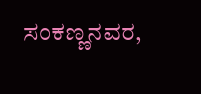ಸಂಕಣ್ಣನವರ,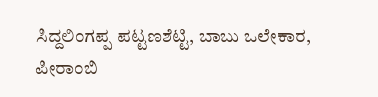ಸಿದ್ದಲಿಂಗಪ್ಪ ಪಟ್ಟಣಶೆಟ್ಟಿ, ಬಾಬು ಒಲೇಕಾರ, ಪೀರಾಂಬಿ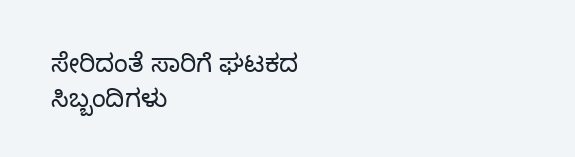ಸೇರಿದಂತೆ ಸಾರಿಗೆ ಘಟಕದ ಸಿಬ್ಬಂದಿಗಳು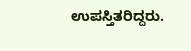ಉಪಸ್ತಿತರಿದ್ದರು.